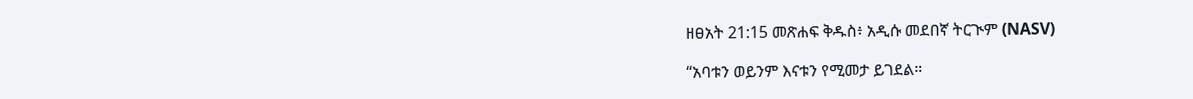ዘፀአት 21:15 መጽሐፍ ቅዱስ፥ አዲሱ መደበኛ ትርጒም (NASV)

“አባቱን ወይንም እናቱን የሚመታ ይገደል።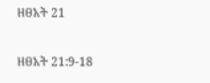ዘፀአት 21

ዘፀአት 21:9-18